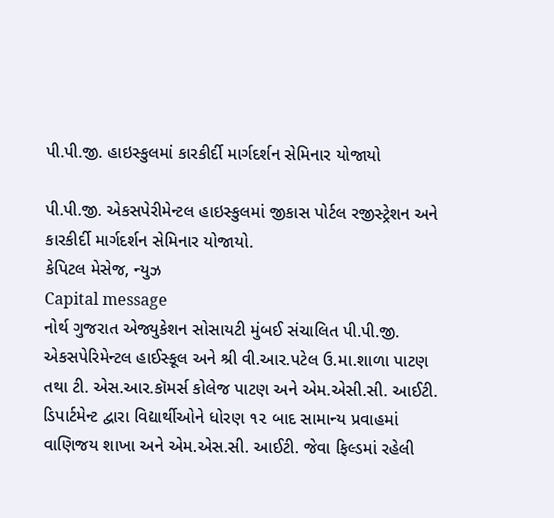પી.પી.જી. હાઇસ્કુલમાં કારકીર્દી માર્ગદર્શન સેમિનાર યોજાયો

પી.પી.જી. એકસપેરીમેન્ટલ હાઇસ્કુલમાં જીકાસ પોર્ટલ રજીસ્ટ્રેશન અને કારકીર્દી માર્ગદર્શન સેમિનાર યોજાયો.
કેપિટલ મેસેજ, ન્યુઝ
Capital message
નોર્થ ગુજરાત એજ્યુકેશન સોસાયટી મુંબઈ સંચાલિત પી.પી.જી. એકસપેરિમેન્ટલ હાઈસ્કૂલ અને શ્રી વી.આર.પટેલ ઉ.મા.શાળા પાટણ તથા ટી. એસ.આર.કૉમર્સ કોલેજ પાટણ અને એમ.એસી.સી. આઈટી. ડિપાર્ટમેન્ટ દ્વારા વિદ્યાર્થીઓને ધોરણ ૧૨ બાદ સામાન્ય પ્રવાહમાં વાણિજય શાખા અને એમ.એસ.સી. આઈટી. જેવા ફિલ્ડમાં રહેલી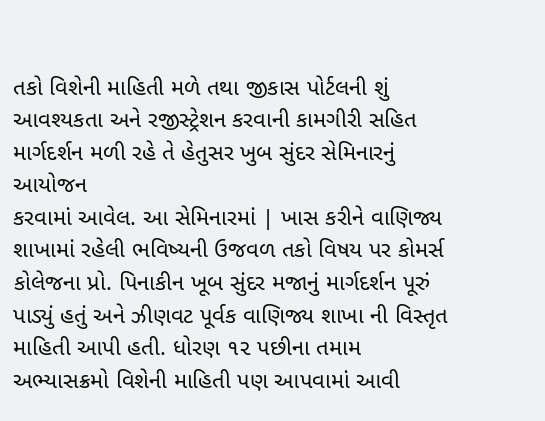તકો વિશેની માહિતી મળે તથા જીકાસ પોર્ટલની શું આવશ્યકતા અને રજીસ્ટ્રેશન કરવાની કામગીરી સહિત માર્ગદર્શન મળી રહે તે હેતુસર ખુબ સુંદર સેમિનારનું આયોજન
કરવામાં આવેલ. આ સેમિનારમાં | ખાસ કરીને વાણિજ્ય શાખામાં રહેલી ભવિષ્યની ઉજવળ તકો વિષય પર કોમર્સ કોલેજના પ્રો. પિનાકીન ખૂબ સુંદર મજાનું માર્ગદર્શન પૂરું પાડ્યું હતું અને ઝીણવટ પૂર્વક વાણિજ્ય શાખા ની વિસ્તૃત માહિતી આપી હતી. ધોરણ ૧૨ પછીના તમામ અભ્યાસક્રમો વિશેની માહિતી પણ આપવામાં આવી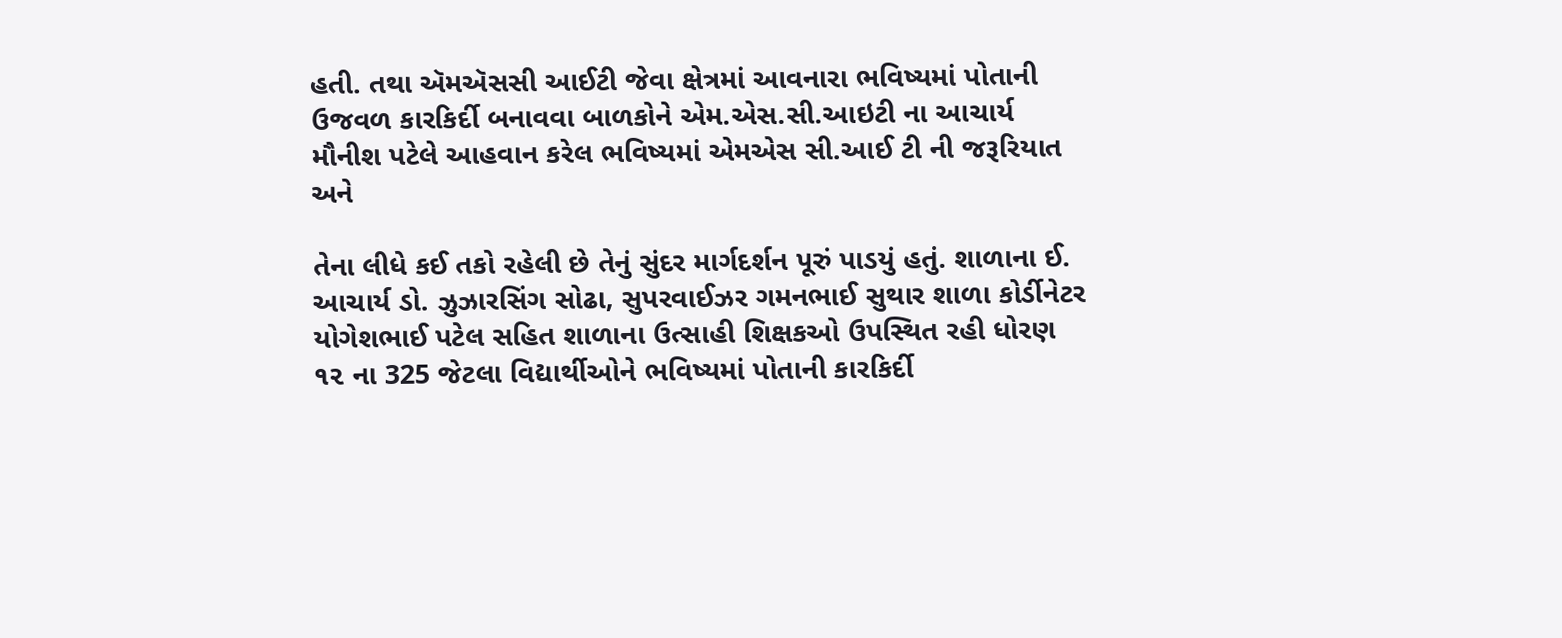હતી. તથા ઍમઍસસી આઈટી જેવા ક્ષેત્રમાં આવનારા ભવિષ્યમાં પોતાની ઉજવળ કારકિર્દી બનાવવા બાળકોને એમ.એસ.સી.આઇટી ના આચાર્ય મૌનીશ પટેલે આહવાન કરેલ ભવિષ્યમાં એમએસ સી.આઈ ટી ની જરૂરિયાત અને

તેના લીધે કઈ તકો રહેલી છે તેનું સુંદર માર્ગદર્શન પૂરું પાડયું હતું. શાળાના ઈ. આચાર્ય ડો. ઝુઝારસિંગ સોઢા, સુપરવાઈઝર ગમનભાઈ સુથાર શાળા કોર્ડીનેટર યોગેશભાઈ પટેલ સહિત શાળાના ઉત્સાહી શિક્ષકઓ ઉપસ્થિત રહી ધોરણ ૧૨ ના 325 જેટલા વિદ્યાર્થીઓને ભવિષ્યમાં પોતાની કારકિર્દી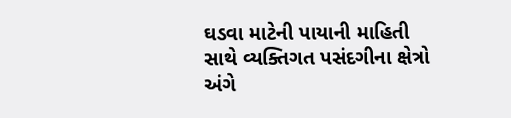ઘડવા માટેની પાયાની માહિતી સાથે વ્યક્તિગત પસંદગીના ક્ષેત્રો અંગે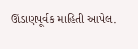ઊંડાણપૂર્વક માહિતી આપેલ.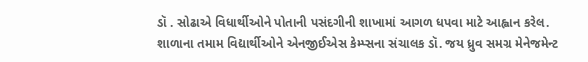ડૉ . સોઢાએ વિધાર્થીઓને પોતાની પસંદગીની શાખામાં આગળ ધપવા માટે આહ્વાન કરેલ. શાળાના તમામ વિદ્યાર્થીઓને એનજીઈએસ કેમ્પ્સના સંચાલક ડૉ. જય ધ્રુવ સમગ્ર મેનેજમેન્ટ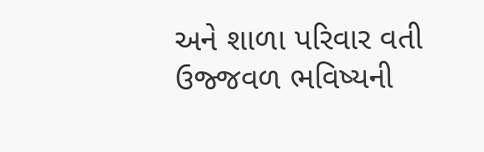અને શાળા પરિવાર વતી ઉજ્જવળ ભવિષ્યની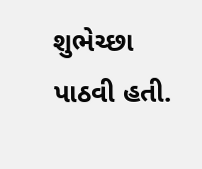શુભેચ્છા પાઠવી હતી.